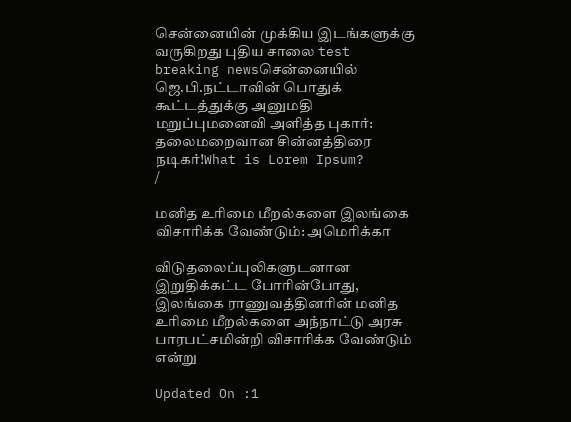சென்னையின் முக்கிய இடங்களுக்கு வருகிறது புதிய சாலை test breaking newsசென்னையில் ஜெ.பி.நட்டாவின் பொதுக் கூட்டத்துக்கு அனுமதி மறுப்புமனைவி அளித்த புகார்: தலைமறைவான சின்னத்திரை நடிகர்!What is Lorem Ipsum?
/

மனித உரிமை மீறல்களை இலங்கை விசாரிக்க வேண்டும்: அமெரிக்கா

விடுதலைப்புலிகளுடனான இறுதிக்கட்ட போரின்போது, இலங்கை ராணுவத்தினரின் மனித உரிமை மீறல்களை அந்நாட்டு அரசு பாரபட்சமின்றி விசாரிக்க வேண்டும் என்று

Updated On :1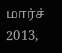மார்ச் 2013,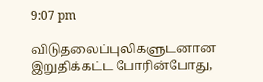9:07 pm

விடுதலைப்புலிகளுடனான இறுதிக்கட்ட போரின்போது,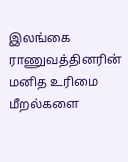இலங்கை ராணுவத்தினரின் மனித உரிமை மீறல்களை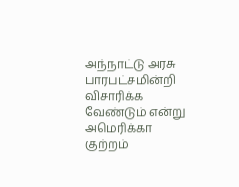அந்நாட்டு அரசு பாரபட்சமின்றி விசாரிக்க வேண்டும் என்று அமெரிக்கா குற்றம்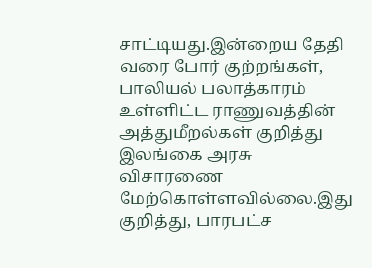சாட்டியது.இன்றைய தேதி வரை போர் குற்றங்கள், பாலியல் பலாத்காரம் உள்ளிட்ட ராணுவத்தின் அத்துமீறல்கள் குறித்து இலங்கை அரசு விசாரணை மேற்கொள்ளவில்லை.இது குறித்து, பாரபட்ச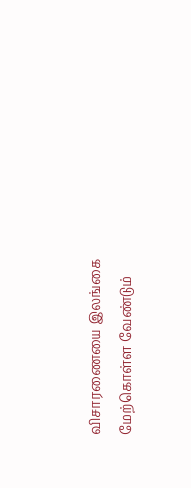விசாரணையை இலங்கை மேற்கொள்ள வேண்டும்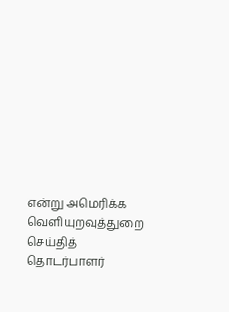என்று அமெரிக்க வெளியுறவுத்துறை செய்தித் தொடர்பாளர்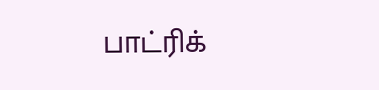பாட்ரிக்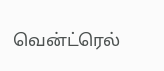வென்ட்ரெல்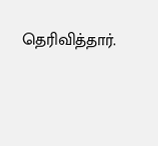தெரிவித்தார்.